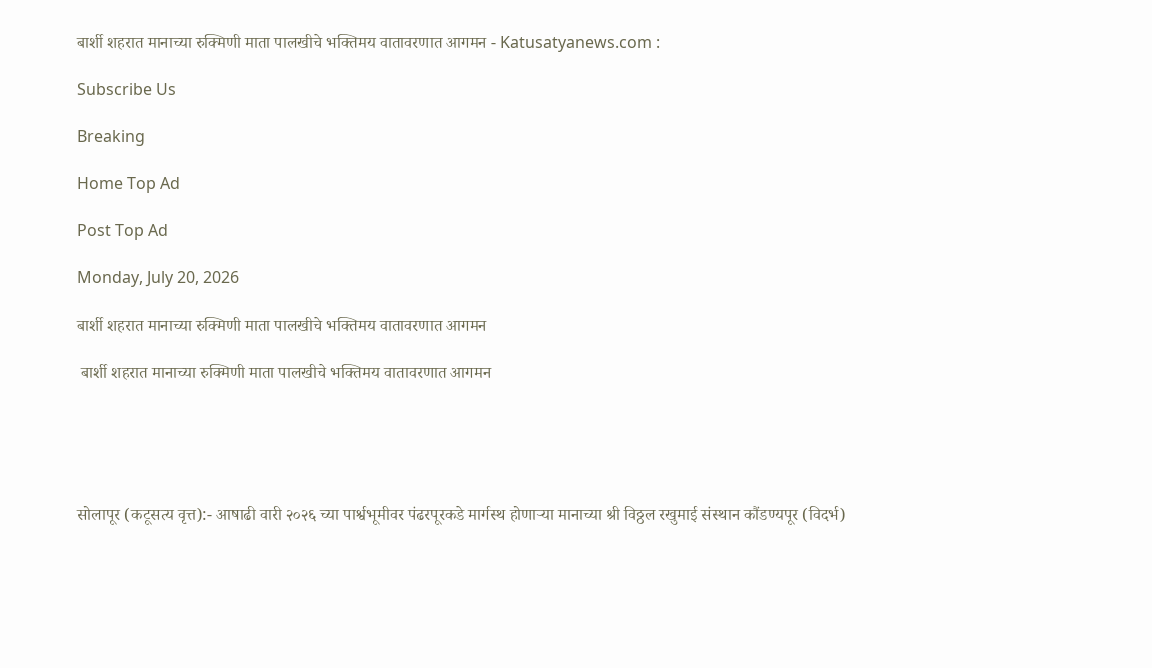बार्शी शहरात मानाच्या रुक्मिणी माता पालखीचे भक्तिमय वातावरणात आगमन - Katusatyanews.com :

Subscribe Us

Breaking

Home Top Ad

Post Top Ad

Monday, July 20, 2026

बार्शी शहरात मानाच्या रुक्मिणी माता पालखीचे भक्तिमय वातावरणात आगमन

 बार्शी शहरात मानाच्या रुक्मिणी माता पालखीचे भक्तिमय वातावरणात आगमन





सोलापूर (कटूसत्य वृत्त):- आषाढी वारी २०२६ च्या पार्श्वभूमीवर पंढरपूरकडे मार्गस्थ होणाऱ्या मानाच्या श्री विठ्ठल रखुमाई संस्थान कौंडण्यपूर (विदर्भ)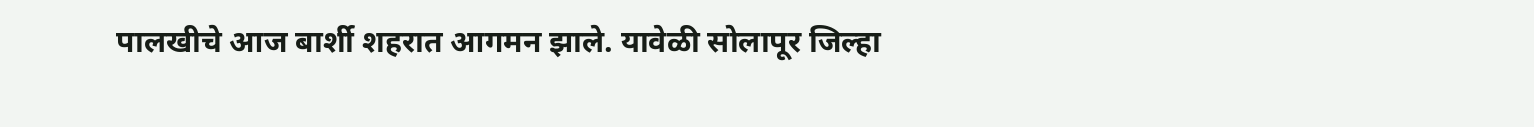पालखीचे आज बार्शी शहरात आगमन झाले. यावेळी सोलापूर जिल्हा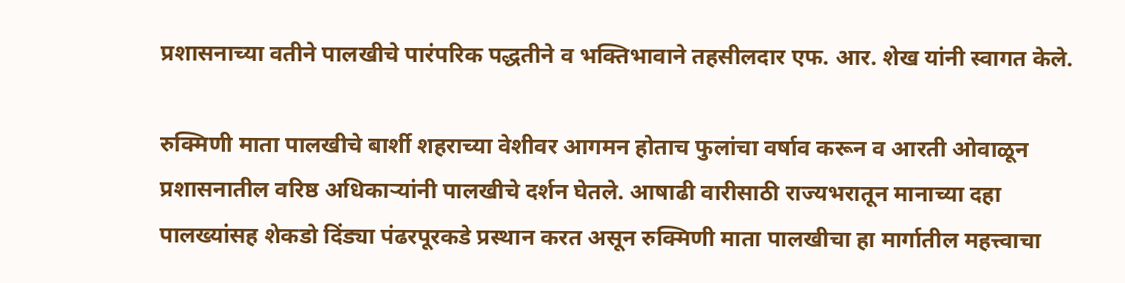प्रशासनाच्या वतीने पालखीचे पारंपरिक पद्धतीने व भक्तिभावाने तहसीलदार एफ. आर. शेख यांनी स्वागत केले.

रुक्मिणी माता पालखीचे बार्शी शहराच्या वेशीवर आगमन होताच फुलांचा वर्षाव करून व आरती ओवाळून प्रशासनातील वरिष्ठ अधिकाऱ्यांनी पालखीचे दर्शन घेतले. आषाढी वारीसाठी राज्यभरातून मानाच्या दहा पालख्यांसह शेकडो दिंड्या पंढरपूरकडे प्रस्थान करत असून रुक्मिणी माता पालखीचा हा मार्गातील महत्त्वाचा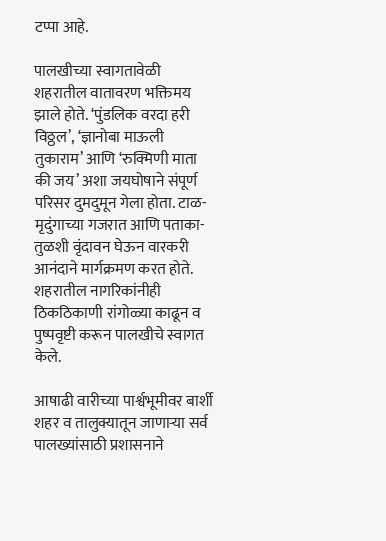टप्पा आहे.

पालखीच्या स्वागतावेळी शहरातील वातावरण भक्तिमय झाले होते. ‘पुंडलिक वरदा हरी विठ्ठल’, ‘ज्ञानोबा माऊली तुकाराम’ आणि ‘रुक्मिणी माता की जय’ अशा जयघोषाने संपूर्ण परिसर दुमदुमून गेला होता. टाळ-मृदुंगाच्या गजरात आणि पताका-तुळशी वृंदावन घेऊन वारकरी आनंदाने मार्गक्रमण करत होते. शहरातील नागरिकांनीही ठिकठिकाणी रांगोळ्या काढून व पुष्पवृष्टी करून पालखीचे स्वागत केले.

आषाढी वारीच्या पार्श्वभूमीवर बार्शी शहर व तालुक्यातून जाणाऱ्या सर्व पालख्यांसाठी प्रशासनाने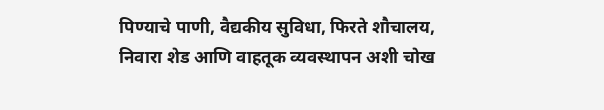पिण्याचे पाणी, वैद्यकीय सुविधा, फिरते शौचालय, निवारा शेड आणि वाहतूक व्यवस्थापन अशी चोख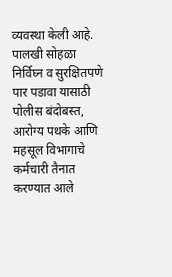व्यवस्था केली आहे. पालखी सोहळा निर्विघ्न व सुरक्षितपणे पार पडावा यासाठी पोलीस बंदोबस्त, आरोग्य पथके आणि महसूल विभागाचे कर्मचारी तैनात करण्यात आले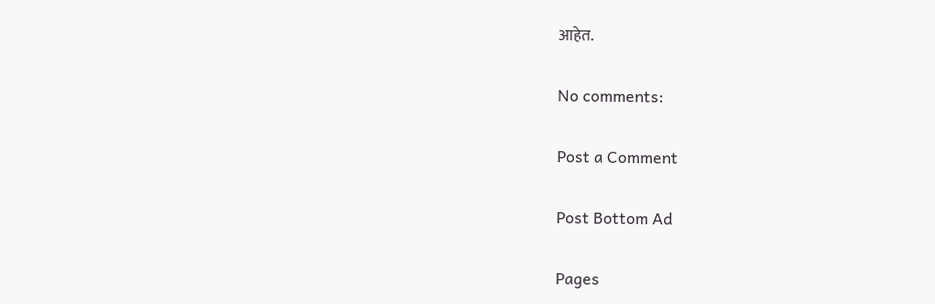आहेत.

No comments:

Post a Comment

Post Bottom Ad

Pages